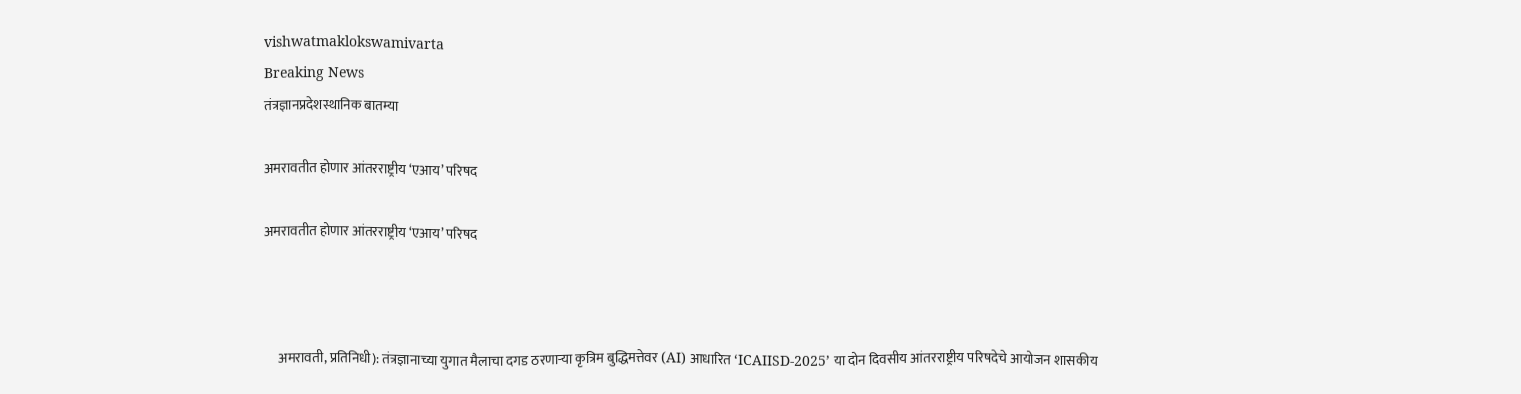vishwatmaklokswamivarta
Breaking News
तंत्रज्ञानप्रदेशस्थानिक बातम्या

अमरावतीत होणार आंतरराष्ट्रीय ‘एआय’ परिषद

अमरावतीत होणार आंतरराष्ट्रीय ‘एआय’ परिषद



     अमरावती, प्रतिनिधी): तंत्रज्ञानाच्या युगात मैलाचा दगड ठरणाऱ्या कृत्रिम बुद्धिमत्तेवर (AI) आधारित ‘ICAIISD-2025’ या दोन दिवसीय आंतरराष्ट्रीय परिषदेचे आयोजन शासकीय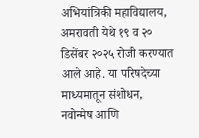अभियांत्रिकी महाविद्यालय, अमरावती येथे १९ व २० डिसेंबर २०२५ रोजी करण्यात आले आहे. या परिषदेच्या माध्यमातून संशोधन, नवोन्मेष आणि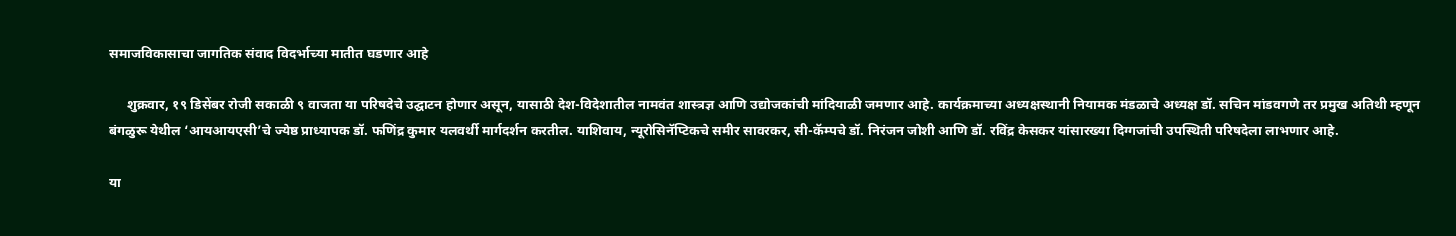समाजविकासाचा जागतिक संवाद विदर्भाच्या मातीत घडणार आहे

     शुक्रवार, १९ डिसेंबर रोजी सकाळी ९ वाजता या परिषदेचे उद्घाटन होणार असून, यासाठी देश-विदेशातील नामवंत शास्त्रज्ञ आणि उद्योजकांची मांदियाळी जमणार आहे. कार्यक्रमाच्या अध्यक्षस्थानी नियामक मंडळाचे अध्यक्ष डॉ. सचिन मांडवगणे तर प्रमुख अतिथी म्हणून बंगळुरू येथील ‘आयआयएसी’चे ज्येष्ठ प्राध्यापक डॉ. फणिंद्र कुमार यलवर्थी मार्गदर्शन करतील. याशिवाय, न्यूरोसिनॅप्टिकचे समीर सावरकर, सी-कॅम्पचे डॉ. निरंजन जोशी आणि डॉ. रविंद्र केसकर यांसारख्या दिग्गजांची उपस्थिती परिषदेला लाभणार आहे.

या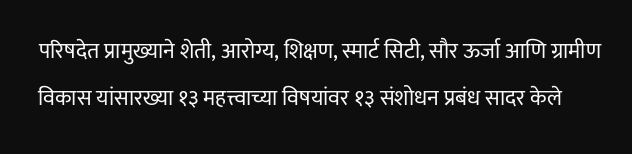परिषदेत प्रामुख्याने शेती, आरोग्य, शिक्षण, स्मार्ट सिटी, सौर ऊर्जा आणि ग्रामीण विकास यांसारख्या १३ महत्त्वाच्या विषयांवर १३ संशोधन प्रबंध सादर केले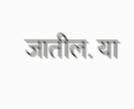जातील. या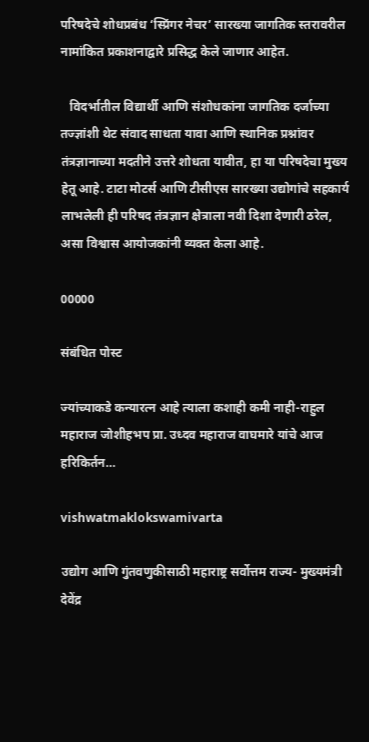परिषदेचे शोधप्रबंध ‘स्प्रिंगर नेचर’ सारख्या जागतिक स्तरावरील नामांकित प्रकाशनाद्वारे प्रसिद्ध केले जाणार आहेत.

   विदर्भातील विद्यार्थी आणि संशोधकांना जागतिक दर्जाच्या तज्ज्ञांशी थेट संवाद साधता यावा आणि स्थानिक प्रश्नांवर तंत्रज्ञानाच्या मदतीने उत्तरे शोधता यावीत, हा या परिषदेचा मुख्य हेतू आहे. टाटा मोटर्स आणि टीसीएस सारख्या उद्योगांचे सहकार्य लाभलेली ही परिषद तंत्रज्ञान क्षेत्राला नवी दिशा देणारी ठरेल, असा विश्वास आयोजकांनी व्यक्त केला आहे.

00000

संबंधित पोस्ट

ज्यांच्याकडे कन्यारत्न आहे त्याला कशाही कमी नाही-राहुल महाराज जोशीहभप प्रा. उध्दव महाराज वाघमारे यांचे आज हरिकिर्तन…

vishwatmaklokswamivarta

उद्योग आणि गुंतवणुकीसाठी महाराष्ट्र सर्वोत्तम राज्य- मुख्यमंत्री देवेंद्र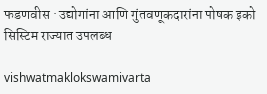फडणवीस · उद्योगांना आणि गुंतवणूकदारांना पोषक इको सिस्टिम राज्यात उपलब्ध

vishwatmaklokswamivarta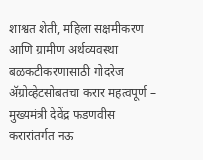शाश्वत शेती, महिला सक्षमीकरण आणि ग्रामीण अर्थव्यवस्था बळकटीकरणासाठी गोदरेज ॲग्रोव्हेटसोबतचा करार महत्वपूर्ण – मुख्यमंत्री देवेंद्र फडणवीस करारांतर्गत नऊ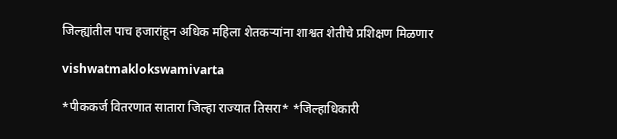जिल्ह्यांतील पाच हजारांहून अधिक महिला शेतकऱ्यांना शाश्वत शेतीचे प्रशिक्षण मिळणार

vishwatmaklokswamivarta

*पीककर्ज वितरणात सातारा जिल्हा राज्यात तिसरा* *जिल्हाधिकारी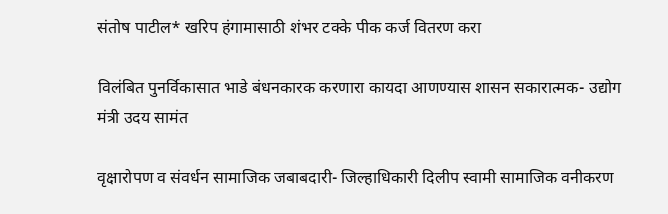संतोष पाटील* खरिप हंगामासाठी शंभर टक्के पीक कर्ज वितरण करा

विलंबित पुनर्विकासात भाडे बंधनकारक करणारा कायदा आणण्यास शासन सकारात्मक- उद्योग मंत्री उदय सामंत

वृक्षारोपण व संवर्धन सामाजिक जबाबदारी- जिल्हाधिकारी दिलीप स्वामी सामाजिक वनीकरण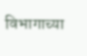विभागाच्या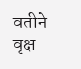वतीने वृक्ष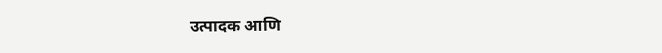उत्पादक आणि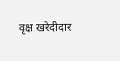वृक्ष खरेदीदार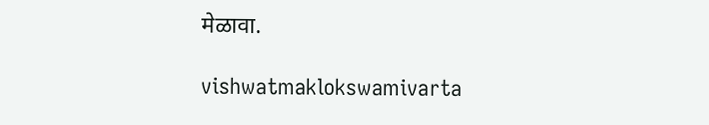मेळावा.

vishwatmaklokswamivarta